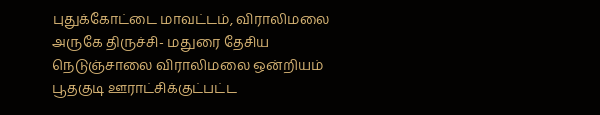புதுக்கோட்டை மாவட்டம், விராலிமலை அருகே திருச்சி- மதுரை தேசிய நெடுஞ்சாலை விராலிமலை ஒன்றியம் பூதகுடி ஊராட்சிக்குட்பட்ட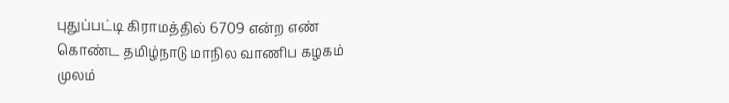புதுப்பட்டி கிராமத்தில் 6709 என்ற எண் கொண்ட தமிழ்நாடு மாநில வாணிப கழகம் முலம்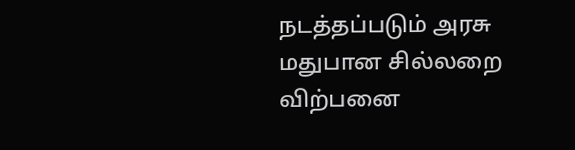நடத்தப்படும் அரசு மதுபான சில்லறை விற்பனை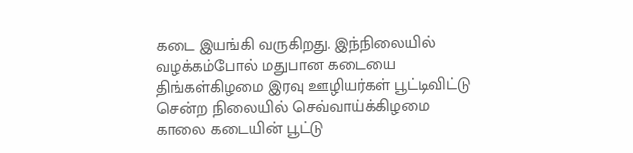கடை இயங்கி வருகிறது. இந்நிலையில் வழக்கம்போல் மதுபான கடையை திங்கள்கிழமை இரவு ஊழியர்கள் பூட்டிவிட்டு சென்ற நிலையில் செவ்வாய்க்கிழமை காலை கடையின் பூட்டு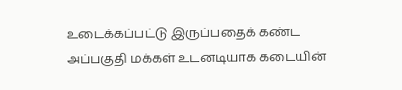உடைக்கப்பட்டு இருப்பதைக் கண்ட அப்பகுதி மக்கள் உடனடியாக கடையின்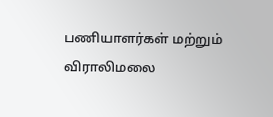பணியாளர்கள் மற்றும் விராலிமலை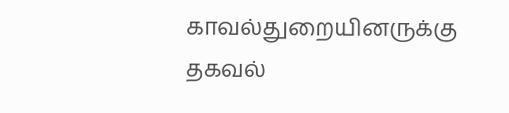காவல்துறையினருக்கு தகவல்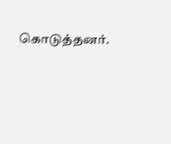கொடுத்தனர்.